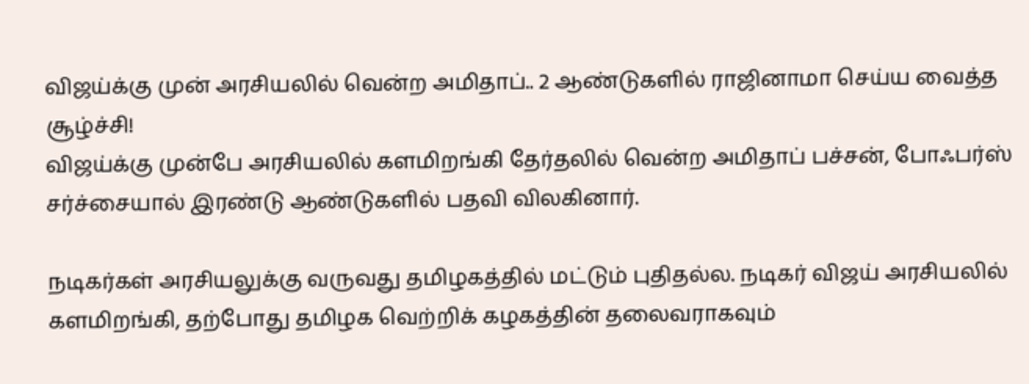விஜய்க்கு முன் அரசியலில் வென்ற அமிதாப்.. 2 ஆண்டுகளில் ராஜினாமா செய்ய வைத்த சூழ்ச்சி!
விஜய்க்கு முன்பே அரசியலில் களமிறங்கி தேர்தலில் வென்ற அமிதாப் பச்சன், போஃபர்ஸ் சர்ச்சையால் இரண்டு ஆண்டுகளில் பதவி விலகினார்.

நடிகர்கள் அரசியலுக்கு வருவது தமிழகத்தில் மட்டும் புதிதல்ல. நடிகர் விஜய் அரசியலில் களமிறங்கி, தற்போது தமிழக வெற்றிக் கழகத்தின் தலைவராகவும்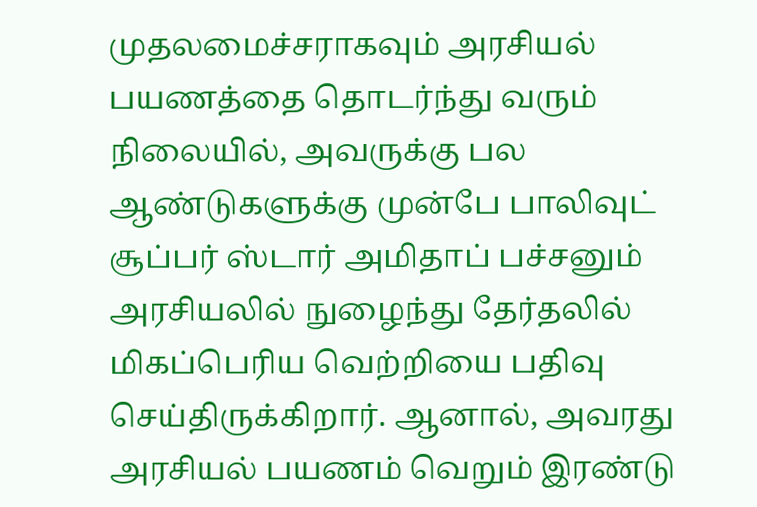முதலமைச்சராகவும் அரசியல் பயணத்தை தொடர்ந்து வரும் நிலையில், அவருக்கு பல ஆண்டுகளுக்கு முன்பே பாலிவுட் சூப்பர் ஸ்டார் அமிதாப் பச்சனும் அரசியலில் நுழைந்து தேர்தலில் மிகப்பெரிய வெற்றியை பதிவு செய்திருக்கிறார். ஆனால், அவரது அரசியல் பயணம் வெறும் இரண்டு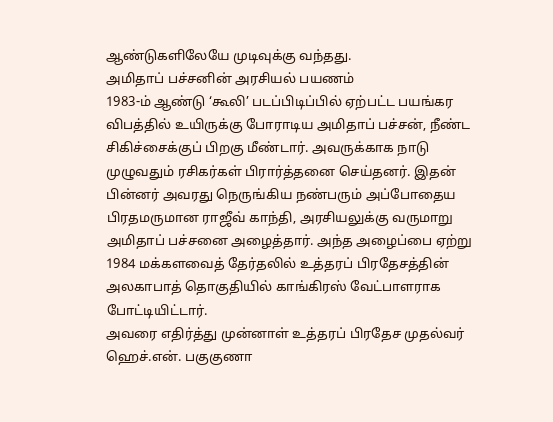ஆண்டுகளிலேயே முடிவுக்கு வந்தது.
அமிதாப் பச்சனின் அரசியல் பயணம்
1983-ம் ஆண்டு ‘கூலி’ படப்பிடிப்பில் ஏற்பட்ட பயங்கர விபத்தில் உயிருக்கு போராடிய அமிதாப் பச்சன், நீண்ட சிகிச்சைக்குப் பிறகு மீண்டார். அவருக்காக நாடு முழுவதும் ரசிகர்கள் பிரார்த்தனை செய்தனர். இதன் பின்னர் அவரது நெருங்கிய நண்பரும் அப்போதைய பிரதமருமான ராஜீவ் காந்தி, அரசியலுக்கு வருமாறு அமிதாப் பச்சனை அழைத்தார். அந்த அழைப்பை ஏற்று 1984 மக்களவைத் தேர்தலில் உத்தரப் பிரதேசத்தின் அலகாபாத் தொகுதியில் காங்கிரஸ் வேட்பாளராக போட்டியிட்டார்.
அவரை எதிர்த்து முன்னாள் உத்தரப் பிரதேச முதல்வர் ஹெச்.என். பகுகுணா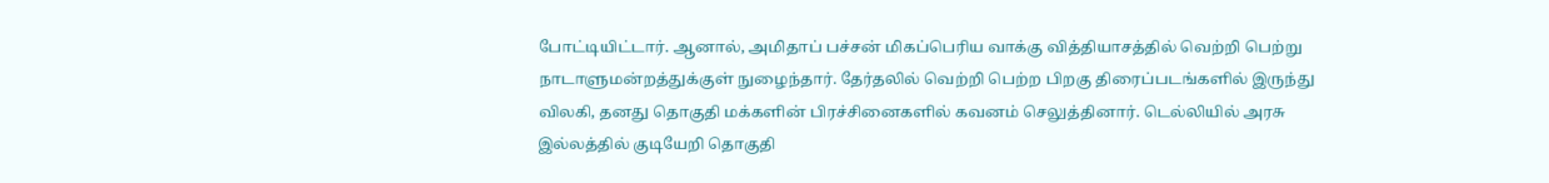போட்டியிட்டார். ஆனால், அமிதாப் பச்சன் மிகப்பெரிய வாக்கு வித்தியாசத்தில் வெற்றி பெற்று நாடாளுமன்றத்துக்குள் நுழைந்தார். தேர்தலில் வெற்றி பெற்ற பிறகு திரைப்படங்களில் இருந்து விலகி, தனது தொகுதி மக்களின் பிரச்சினைகளில் கவனம் செலுத்தினார். டெல்லியில் அரசு இல்லத்தில் குடியேறி தொகுதி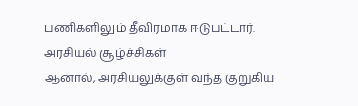பணிகளிலும் தீவிரமாக ஈடுபட்டார்.
அரசியல் சூழ்ச்சிகள்
ஆனால், அரசியலுக்குள் வந்த குறுகிய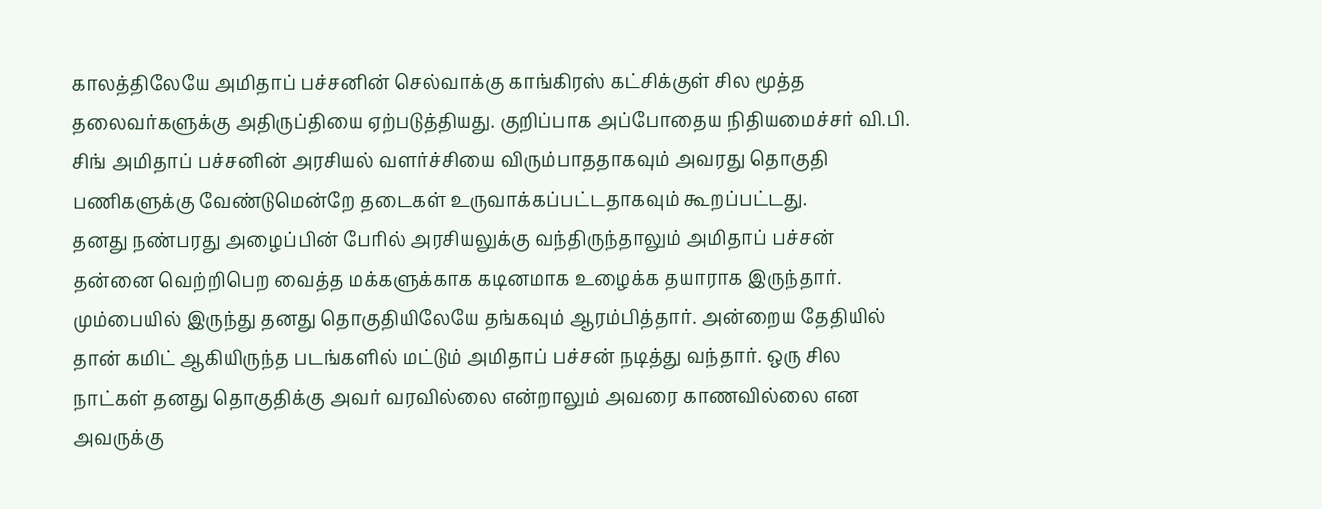காலத்திலேயே அமிதாப் பச்சனின் செல்வாக்கு காங்கிரஸ் கட்சிக்குள் சில மூத்த தலைவர்களுக்கு அதிருப்தியை ஏற்படுத்தியது. குறிப்பாக அப்போதைய நிதியமைச்சர் வி.பி. சிங் அமிதாப் பச்சனின் அரசியல் வளர்ச்சியை விரும்பாததாகவும் அவரது தொகுதி பணிகளுக்கு வேண்டுமென்றே தடைகள் உருவாக்கப்பட்டதாகவும் கூறப்பட்டது.
தனது நண்பரது அழைப்பின் பேரில் அரசியலுக்கு வந்திருந்தாலும் அமிதாப் பச்சன் தன்னை வெற்றிபெற வைத்த மக்களுக்காக கடினமாக உழைக்க தயாராக இருந்தார். மும்பையில் இருந்து தனது தொகுதியிலேயே தங்கவும் ஆரம்பித்தார். அன்றைய தேதியில் தான் கமிட் ஆகியிருந்த படங்களில் மட்டும் அமிதாப் பச்சன் நடித்து வந்தார். ஒரு சில நாட்கள் தனது தொகுதிக்கு அவர் வரவில்லை என்றாலும் அவரை காணவில்லை என அவருக்கு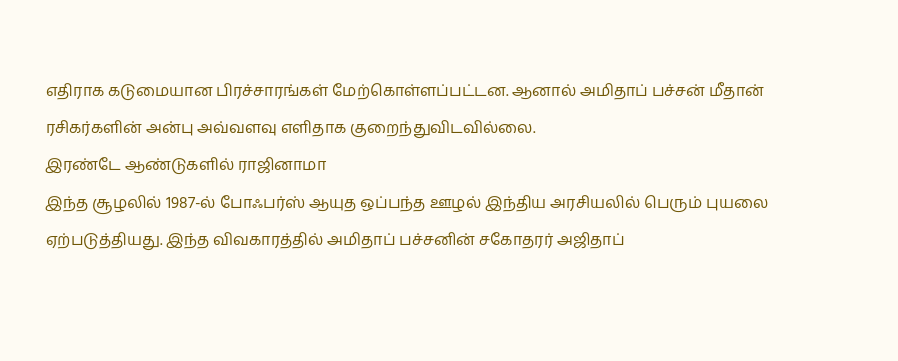எதிராக கடுமையான பிரச்சாரங்கள் மேற்கொள்ளப்பட்டன. ஆனால் அமிதாப் பச்சன் மீதான் ரசிகர்களின் அன்பு அவ்வளவு எளிதாக குறைந்துவிடவில்லை.
இரண்டே ஆண்டுகளில் ராஜினாமா
இந்த சூழலில் 1987-ல் போஃபர்ஸ் ஆயுத ஒப்பந்த ஊழல் இந்திய அரசியலில் பெரும் புயலை ஏற்படுத்தியது. இந்த விவகாரத்தில் அமிதாப் பச்சனின் சகோதரர் அஜிதாப்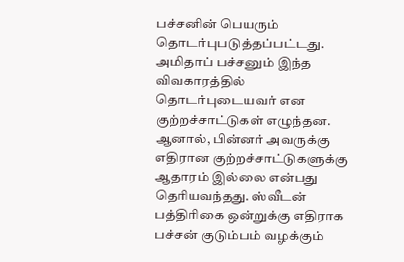பச்சனின் பெயரும் தொடர்புபடுத்தப்பட்டது. அமிதாப் பச்சனும் இந்த விவகாரத்தில் தொடர்புடையவர் என குற்றச்சாட்டுகள் எழுந்தன. ஆனால், பின்னர் அவருக்கு எதிரான குற்றச்சாட்டுகளுக்கு ஆதாரம் இல்லை என்பது தெரியவந்தது. ஸ்வீடன் பத்திரிகை ஒன்றுக்கு எதிராக பச்சன் குடும்பம் வழக்கும்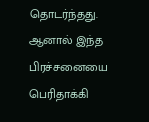தொடர்ந்தது. ஆனால் இந்த பிரச்சனையை பெரிதாக்கி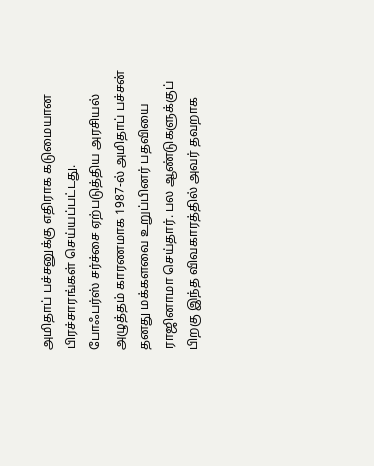அமிதாப் பச்சனுக்கு எதிராக கடுமையான பிரச்சாரங்கள் செய்யப்பட்டது.
போஃபர்ஸ் சர்ச்சை ஏற்படுத்திய அரசியல் அழுத்தம் காரணமாக 1987-ல் அமிதாப் பச்சன் தனது மக்களவை உறுப்பினர் பதவியை ராஜினாமா செய்தார். பல ஆண்டுகளுக்குப் பிறகு இந்த விவகாரத்தில் அவர் தவறாக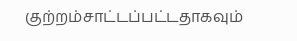குற்றம்சாட்டப்பட்டதாகவும்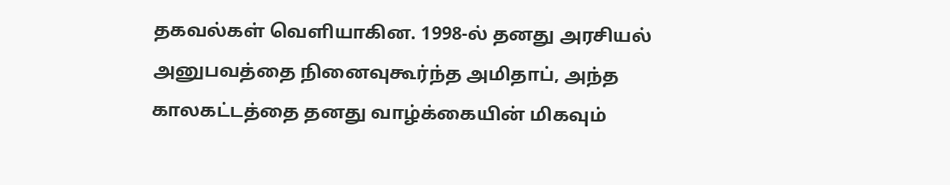தகவல்கள் வெளியாகின. 1998-ல் தனது அரசியல் அனுபவத்தை நினைவுகூர்ந்த அமிதாப், அந்த காலகட்டத்தை தனது வாழ்க்கையின் மிகவும்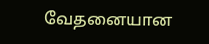வேதனையான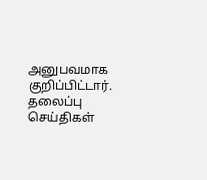அனுபவமாக குறிப்பிட்டார்.
தலைப்பு செய்திகள்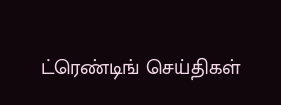ட்ரெண்டிங் செய்திகள்